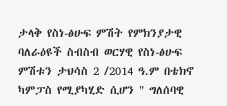ታላቅ የስነ-ፅሁፍ ምሽት የምክንያታዊ ባለራዕዩች ስብስብ ወርሃዊ የስነ-ፅሁፍ ምሽቱን ታህሳስ 2 /2014 ዓ.ም በቴክኖ ካምፓስ የሚያካሂድ ሲሆን " ግለሰባዊ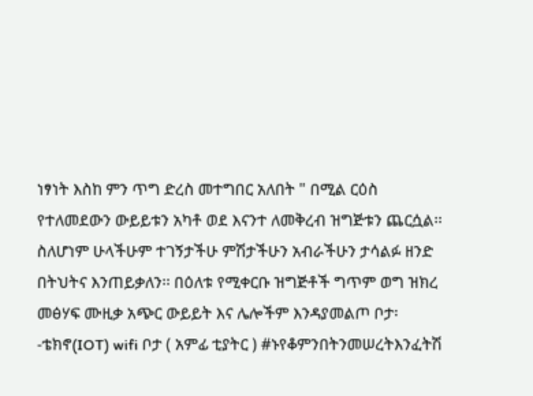ነፃነት እስከ ምን ጥግ ድረስ መተግበር አለበት " በሚል ርዕስ የተለመደውን ውይይቱን አካቶ ወደ እናንተ ለመቅረብ ዝግጅቱን ጨርሷል፡፡ ስለሆነም ሁላችሁም ተገኝታችሁ ምሽታችሁን አብራችሁን ታሳልፉ ዘንድ በትህትና እንጠይቃለን፡፡ በዕለቱ የሚቀርቡ ዝግጅቶች ግጥም ወግ ዝክረ መፅሃፍ ሙዚቃ አጭር ውይይት እና ሌሎችም እንዳያመልጦ ቦታ፡-ቴክኖ(IOT) wifi ቦታ ( አምፊ ቲያትር ) #ኑየቆምንበትንመሠረትእንፈትሽ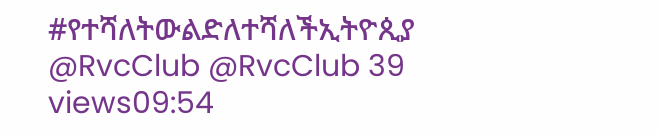#የተሻለትውልድለተሻለችኢትዮጲያ @RvcClub @RvcClub 39 views09:54